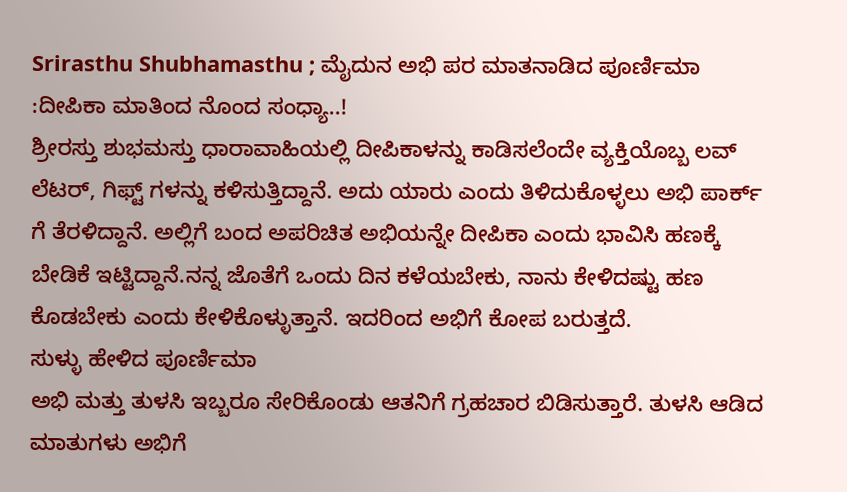Srirasthu Shubhamasthu ; ಮೈದುನ ಅಭಿ ಪರ ಮಾತನಾಡಿದ ಪೂರ್ಣಿಮಾ :ದೀಪಿಕಾ ಮಾತಿಂದ ನೊಂದ ಸಂಧ್ಯಾ..!
ಶ್ರೀರಸ್ತು ಶುಭಮಸ್ತು ಧಾರಾವಾಹಿಯಲ್ಲಿ ದೀಪಿಕಾಳನ್ನು ಕಾಡಿಸಲೆಂದೇ ವ್ಯಕ್ತಿಯೊಬ್ಬ ಲವ್ ಲೆಟರ್, ಗಿಫ್ಟ್ ಗಳನ್ನು ಕಳಿಸುತ್ತಿದ್ದಾನೆ. ಅದು ಯಾರು ಎಂದು ತಿಳಿದುಕೊಳ್ಳಲು ಅಭಿ ಪಾರ್ಕ್ ಗೆ ತೆರಳಿದ್ದಾನೆ. ಅಲ್ಲಿಗೆ ಬಂದ ಅಪರಿಚಿತ ಅಭಿಯನ್ನೇ ದೀಪಿಕಾ ಎಂದು ಭಾವಿಸಿ ಹಣಕ್ಕೆ ಬೇಡಿಕೆ ಇಟ್ಟಿದ್ದಾನೆ.ನನ್ನ ಜೊತೆಗೆ ಒಂದು ದಿನ ಕಳೆಯಬೇಕು, ನಾನು ಕೇಳಿದಷ್ಟು ಹಣ ಕೊಡಬೇಕು ಎಂದು ಕೇಳಿಕೊಳ್ಳುತ್ತಾನೆ. ಇದರಿಂದ ಅಭಿಗೆ ಕೋಪ ಬರುತ್ತದೆ.
ಸುಳ್ಳು ಹೇಳಿದ ಪೂರ್ಣಿಮಾ
ಅಭಿ ಮತ್ತು ತುಳಸಿ ಇಬ್ಬರೂ ಸೇರಿಕೊಂಡು ಆತನಿಗೆ ಗ್ರಹಚಾರ ಬಿಡಿಸುತ್ತಾರೆ. ತುಳಸಿ ಆಡಿದ ಮಾತುಗಳು ಅಭಿಗೆ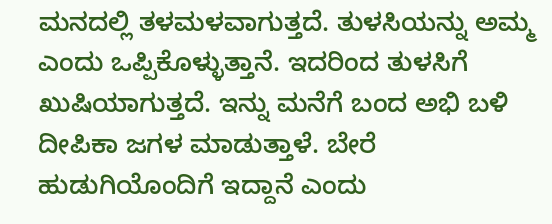ಮನದಲ್ಲಿ ತಳಮಳವಾಗುತ್ತದೆ. ತುಳಸಿಯನ್ನು ಅಮ್ಮ ಎಂದು ಒಪ್ಪಿಕೊಳ್ಳುತ್ತಾನೆ. ಇದರಿಂದ ತುಳಸಿಗೆ ಖುಷಿಯಾಗುತ್ತದೆ. ಇನ್ನು ಮನೆಗೆ ಬಂದ ಅಭಿ ಬಳಿ ದೀಪಿಕಾ ಜಗಳ ಮಾಡುತ್ತಾಳೆ. ಬೇರೆ ಹುಡುಗಿಯೊಂದಿಗೆ ಇದ್ದಾನೆ ಎಂದು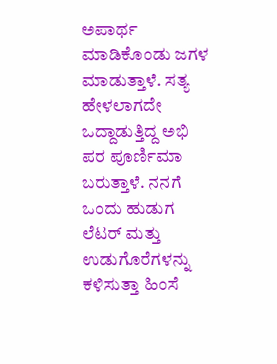ಅಪಾರ್ಥ ಮಾಡಿಕೊಂಡು ಜಗಳ ಮಾಡುತ್ತಾಳೆ. ಸತ್ಯ ಹೇಳಲಾಗದೇ ಒದ್ದಾಡುತ್ತಿದ್ದ ಅಭಿ ಪರ ಪೂರ್ಣಿಮಾ ಬರುತ್ತಾಳೆ. ನನಗೆ ಒಂದು ಹುಡುಗ ಲೆಟರ್ ಮತ್ತು ಉಡುಗೊರೆಗಳನ್ನು ಕಳಿಸುತ್ತಾ ಹಿಂಸೆ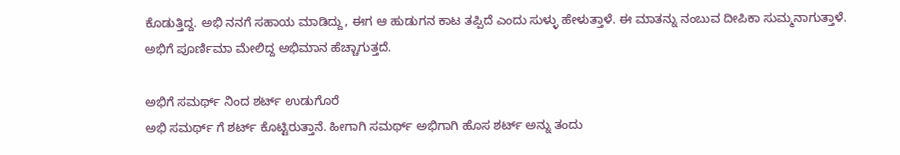ಕೊಡುತ್ತಿದ್ದ. ಅಭಿ ನನಗೆ ಸಹಾಯ ಮಾಡಿದ್ದು, ಈಗ ಆ ಹುಡುಗನ ಕಾಟ ತಪ್ಪಿದೆ ಎಂದು ಸುಳ್ಳು ಹೇಳುತ್ತಾಳೆ. ಈ ಮಾತನ್ನು ನಂಬುವ ದೀಪಿಕಾ ಸುಮ್ಮನಾಗುತ್ತಾಳೆ. ಅಭಿಗೆ ಪೂರ್ಣಿಮಾ ಮೇಲಿದ್ದ ಅಭಿಮಾನ ಹೆಚ್ಚಾಗುತ್ತದೆ.

ಅಭಿಗೆ ಸಮರ್ಥ್ ನಿಂದ ಶರ್ಟ್ ಉಡುಗೊರೆ
ಅಭಿ ಸಮರ್ಥ್ ಗೆ ಶರ್ಟ್ ಕೊಟ್ಟಿರುತ್ತಾನೆ. ಹೀಗಾಗಿ ಸಮರ್ಥ್ ಅಭಿಗಾಗಿ ಹೊಸ ಶರ್ಟ್ ಅನ್ನು ತಂದು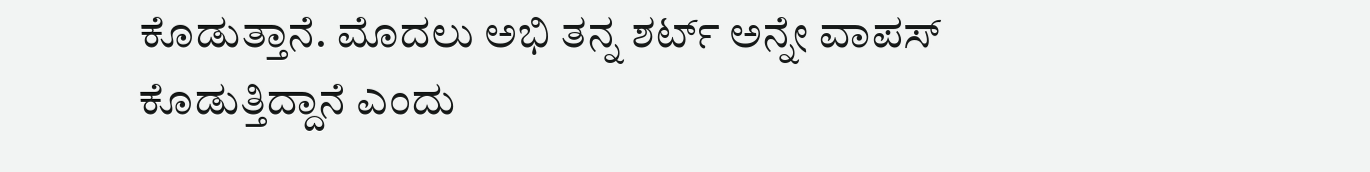ಕೊಡುತ್ತಾನೆ. ಮೊದಲು ಅಭಿ ತನ್ನ ಶರ್ಟ್ ಅನ್ನೇ ವಾಪಸ್ ಕೊಡುತ್ತಿದ್ದಾನೆ ಎಂದು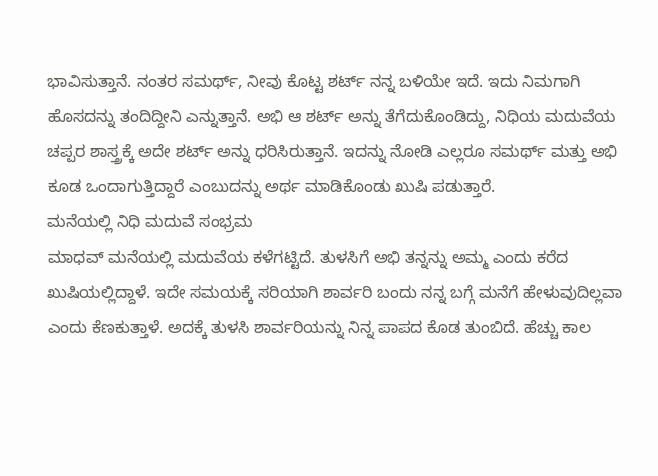ಭಾವಿಸುತ್ತಾನೆ. ನಂತರ ಸಮರ್ಥ್, ನೀವು ಕೊಟ್ಟ ಶರ್ಟ್ ನನ್ನ ಬಳಿಯೇ ಇದೆ. ಇದು ನಿಮಗಾಗಿ ಹೊಸದನ್ನು ತಂದಿದ್ದೀನಿ ಎನ್ನುತ್ತಾನೆ. ಅಭಿ ಆ ಶರ್ಟ್ ಅನ್ನು ತೆಗೆದುಕೊಂಡಿದ್ದು, ನಿಧಿಯ ಮದುವೆಯ ಚಪ್ಪರ ಶಾಸ್ತ್ರಕ್ಕೆ ಅದೇ ಶರ್ಟ್ ಅನ್ನು ಧರಿಸಿರುತ್ತಾನೆ. ಇದನ್ನು ನೋಡಿ ಎಲ್ಲರೂ ಸಮರ್ಥ್ ಮತ್ತು ಅಭಿ ಕೂಡ ಒಂದಾಗುತ್ತಿದ್ದಾರೆ ಎಂಬುದನ್ನು ಅರ್ಥ ಮಾಡಿಕೊಂಡು ಖುಷಿ ಪಡುತ್ತಾರೆ.
ಮನೆಯಲ್ಲಿ ನಿಧಿ ಮದುವೆ ಸಂಭ್ರಮ
ಮಾಧವ್ ಮನೆಯಲ್ಲಿ ಮದುವೆಯ ಕಳೆಗಟ್ಟಿದೆ. ತುಳಸಿಗೆ ಅಭಿ ತನ್ನನ್ನು ಅಮ್ಮ ಎಂದು ಕರೆದ ಖುಷಿಯಲ್ಲಿದ್ದಾಳೆ. ಇದೇ ಸಮಯಕ್ಕೆ ಸರಿಯಾಗಿ ಶಾರ್ವರಿ ಬಂದು ನನ್ನ ಬಗ್ಗೆ ಮನೆಗೆ ಹೇಳುವುದಿಲ್ಲವಾ ಎಂದು ಕೆಣಕುತ್ತಾಳೆ. ಅದಕ್ಕೆ ತುಳಸಿ ಶಾರ್ವರಿಯನ್ನು ನಿನ್ನ ಪಾಪದ ಕೊಡ ತುಂಬಿದೆ. ಹೆಚ್ಚು ಕಾಲ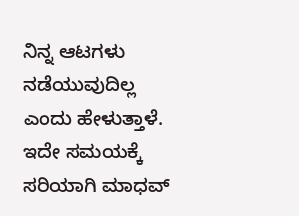ನಿನ್ನ ಆಟಗಳು ನಡೆಯುವುದಿಲ್ಲ ಎಂದು ಹೇಳುತ್ತಾಳೆ. ಇದೇ ಸಮಯಕ್ಕೆ ಸರಿಯಾಗಿ ಮಾಧವ್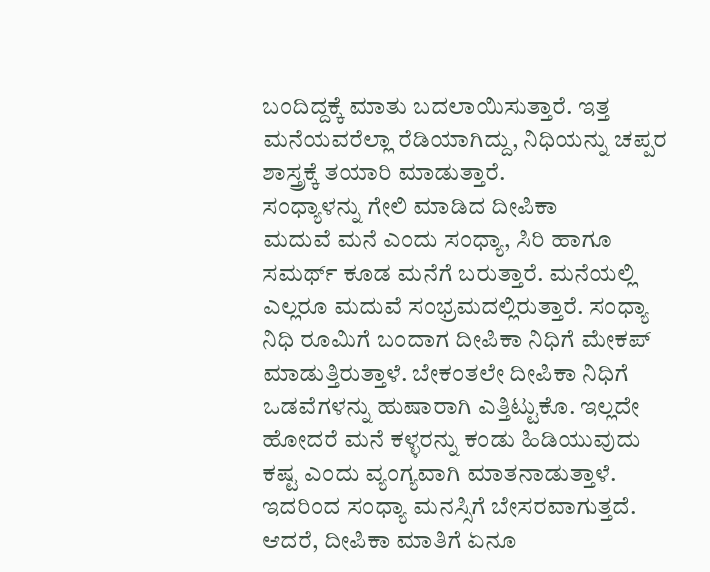ಬಂದಿದ್ದಕ್ಕೆ ಮಾತು ಬದಲಾಯಿಸುತ್ತಾರೆ. ಇತ್ತ ಮನೆಯವರೆಲ್ಲಾ ರೆಡಿಯಾಗಿದ್ದು, ನಿಧಿಯನ್ನು ಚಪ್ಪರ ಶಾಸ್ತ್ರಕ್ಕೆ ತಯಾರಿ ಮಾಡುತ್ತಾರೆ.
ಸಂಧ್ಯಾಳನ್ನು ಗೇಲಿ ಮಾಡಿದ ದೀಪಿಕಾ
ಮದುವೆ ಮನೆ ಎಂದು ಸಂಧ್ಯಾ, ಸಿರಿ ಹಾಗೂ ಸಮರ್ಥ್ ಕೂಡ ಮನೆಗೆ ಬರುತ್ತಾರೆ. ಮನೆಯಲ್ಲಿ ಎಲ್ಲರೂ ಮದುವೆ ಸಂಭ್ರಮದಲ್ಲಿರುತ್ತಾರೆ. ಸಂಧ್ಯಾ ನಿಧಿ ರೂಮಿಗೆ ಬಂದಾಗ ದೀಪಿಕಾ ನಿಧಿಗೆ ಮೇಕಪ್ ಮಾಡುತ್ತಿರುತ್ತಾಳೆ. ಬೇಕಂತಲೇ ದೀಪಿಕಾ ನಿಧಿಗೆ ಒಡವೆಗಳನ್ನು ಹುಷಾರಾಗಿ ಎತ್ತಿಟ್ಟುಕೊ. ಇಲ್ಲದೇ ಹೋದರೆ ಮನೆ ಕಳ್ಳರನ್ನು ಕಂಡು ಹಿಡಿಯುವುದು ಕಷ್ಟ ಎಂದು ವ್ಯಂಗ್ಯವಾಗಿ ಮಾತನಾಡುತ್ತಾಳೆ. ಇದರಿಂದ ಸಂಧ್ಯಾ ಮನಸ್ಸಿಗೆ ಬೇಸರವಾಗುತ್ತದೆ. ಆದರೆ, ದೀಪಿಕಾ ಮಾತಿಗೆ ಏನೂ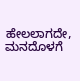ಹೇಲಲಾಗದೇ, ಮನದೊಳಗೆ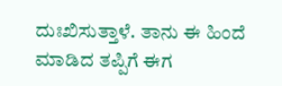ದುಃಖಿಸುತ್ತಾಳೆ. ತಾನು ಈ ಹಿಂದೆ ಮಾಡಿದ ತಪ್ಪಿಗೆ ಈಗ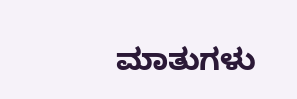ಮಾತುಗಳು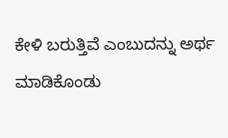ಕೇಳಿ ಬರುತ್ತಿವೆ ಎಂಬುದನ್ನು ಅರ್ಥ ಮಾಡಿಕೊಂಡು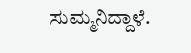ಸುಮ್ಮನಿದ್ದಾಳೆ.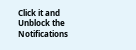Click it and Unblock the Notifications